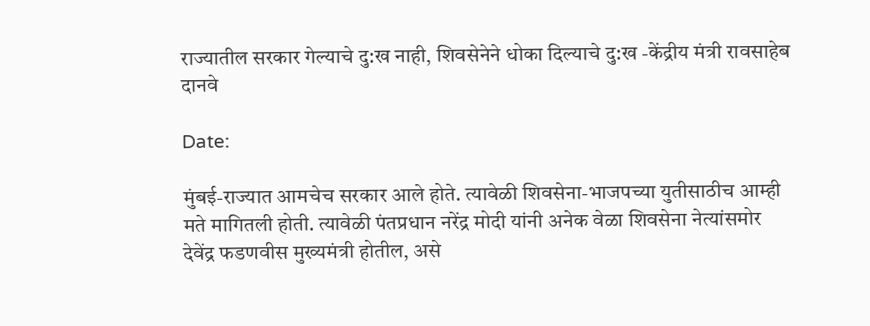राज्यातील सरकार गेल्याचे दु:ख नाही, शिवसेनेने धोका दिल्याचे दु:ख -केंद्रीय मंत्री रावसाहेब दानवे

Date:

मुंबई-राज्यात आमचेच सरकार आले होते. त्यावेळी शिवसेना-भाजपच्या युतीसाठीच आम्ही मते मागितली होती. त्यावेळी पंतप्रधान नरेंद्र मोदी यांनी अनेक वेळा शिवसेना नेत्यांसमोर देवेंद्र फडणवीस मुख्यमंत्री होतील, असे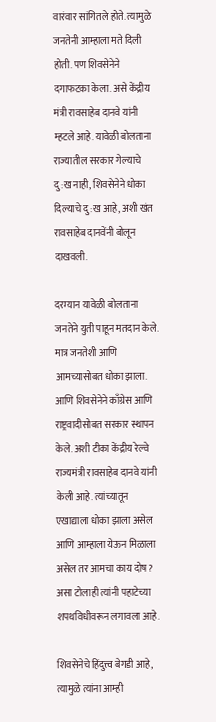वारंवार सांगितले होते. त्यामुळे जनतेनी आम्हाला मते दिली होती. पण शिवसेनेने दगाफटका केला. असे केंद्रीय मंत्री रावसाहेब दानवे यांनी म्हटले आहे. यावेळी बोलताना राज्यातील सरकार गेल्याचे दु:ख नाही, शिवसेनेने धोका दिल्याचे दु:ख आहे, अशी खंत रावसाहेब दानवेंनी बोलून दाखवली.

दरम्यान यावेळी बोलताना जनतेने युती पाहून मतदान केले. मात्र जनतेशी आणि आमच्यासोबत धोका झाला. आणि शिवसेनेने काँग्रेस आणि राष्ट्रवादीसोबत सरकार स्थापन केले. अशी टीका केंद्रीय रेल्वे राज्यमंत्री रावसाहेब दानवे यांनी केली आहे. त्यांच्यातून एखाद्याला धोका झाला असेल आणि आम्हाला येऊन मिळाला असेल तर आमचा काय दोष? असा टोलाही त्यांनी पहाटेच्या शपथविधीवरून लगावला आहे.

शिवसेनेचे हिंदुत्त्व बेगडी आहे, त्यामुळे त्यांना आम्ही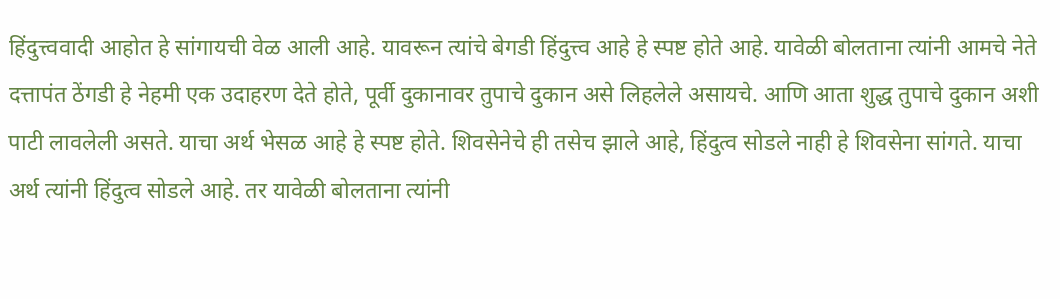हिंदुत्त्ववादी आहोत हे सांगायची वेळ आली आहे. यावरून त्यांचे बेगडी हिंदुत्त्व आहे हे स्पष्ट होते आहे. यावेळी बोलताना त्यांनी आमचे नेते दत्तापंत ठेंगडी हे नेहमी एक उदाहरण देते होते, पूर्वी दुकानावर तुपाचे दुकान असे लिहलेले असायचे. आणि आता शुद्ध तुपाचे दुकान अशी पाटी लावलेली असते. याचा अर्थ भेसळ आहे हे स्पष्ट होते. शिवसेनेचे ही तसेच झाले आहे, हिंदुत्व सोडले नाही हे शिवसेना सांगते. याचा अर्थ त्यांनी हिंदुत्व सोडले आहे. तर यावेळी बोलताना त्यांनी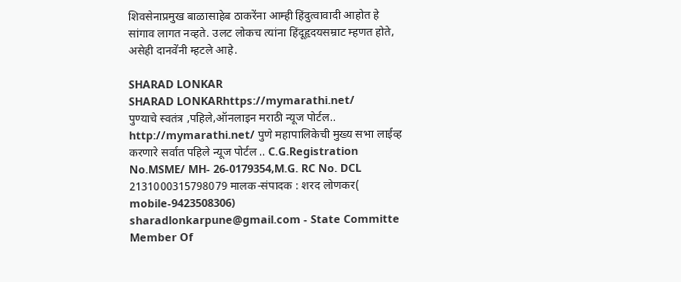शिवसेनाप्रमुख बाळासाहेब ठाकरेंना आम्ही हिंदुत्वावादी आहोत हे सांगाव लागत नव्हते. उलट लोकच त्यांना हिंदूहृदयसम्राट म्हणत होते, असेही दानवेंनी म्हटले आहे.

SHARAD LONKAR
SHARAD LONKARhttps://mymarathi.net/
पुण्याचे स्वतंत्र ,पहिले,ऑनलाइन मराठी न्यूज पोर्टल.. http://mymarathi.net/ पुणे महापालिकेची मुख्य सभा लाईव्ह करणारे सर्वात पहिले न्यूज पोर्टल .. C.G.Registration No.MSME/ MH- 26-0179354,M.G. RC No. DCL 2131000315798079 मालक-संपादक : शरद लोणकर( mobile-9423508306) sharadlonkarpune@gmail.com - State Committe Member Of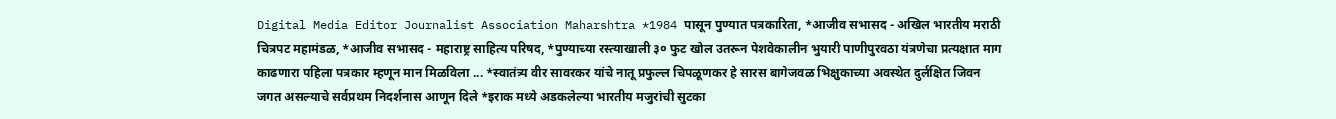Digital Media Editor Journalist Association Maharshtra *1984 पासून पुण्यात पत्रकारिता, *आजीव सभासद - अखिल भारतीय मराठी चित्रपट महामंडळ, *आजीव सभासद - महाराष्ट्र साहित्य परिषद, *पुण्याच्या रस्त्याखाली ३० फुट खोल उतरून पेशवेकालीन भुयारी पाणीपुरवठा यंत्रणेचा प्रत्यक्षात माग काढणारा पहिला पत्रकार म्हणून मान मिळविला ... *स्वातंत्र्य वीर सावरकर यांचे नातू प्रफुल्ल चिपळूणकर हे सारस बागेजवळ भिक्षुकाच्या अवस्थेत दुर्लक्षित जिवन जगत असल्याचे सर्वप्रथम निदर्शनास आणून दिले *इराक मध्ये अडकलेल्या भारतीय मजुरांची सुटका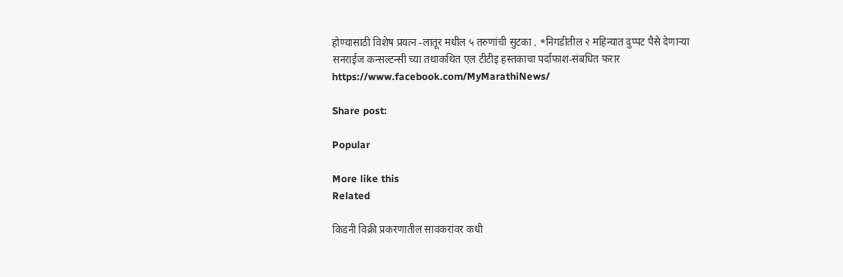होण्यासाठी विशेष प्रयत्न -लातूर मधील ५ तरुणांची सुटका . *निगडीतील २ महिन्यात दुप्पट पैसे देणाऱ्या सनराईज कन्सल्टन्सी च्या तथाकथित एल टीटीइ हस्तकाचा पर्दाफाश-संबधित फरार https://www.facebook.com/MyMarathiNews/

Share post:

Popular

More like this
Related

किडनी विक्री प्रकरणातील सावकरांवर कधी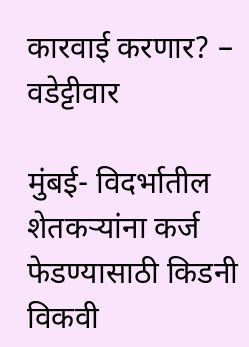कारवाई करणार? – वडेट्टीवार

मुंबई- विदर्भातील शेतकऱ्यांना कर्ज फेडण्यासाठी किडनी विकवी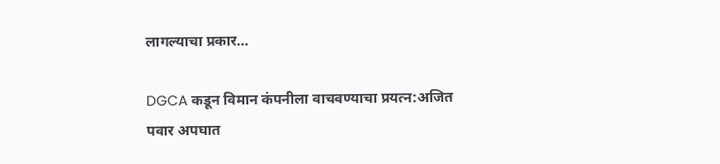लागल्याचा प्रकार...

DGCA कडून विमान कंपनीला वाचवण्याचा प्रयत्न:अजित पवार अपघात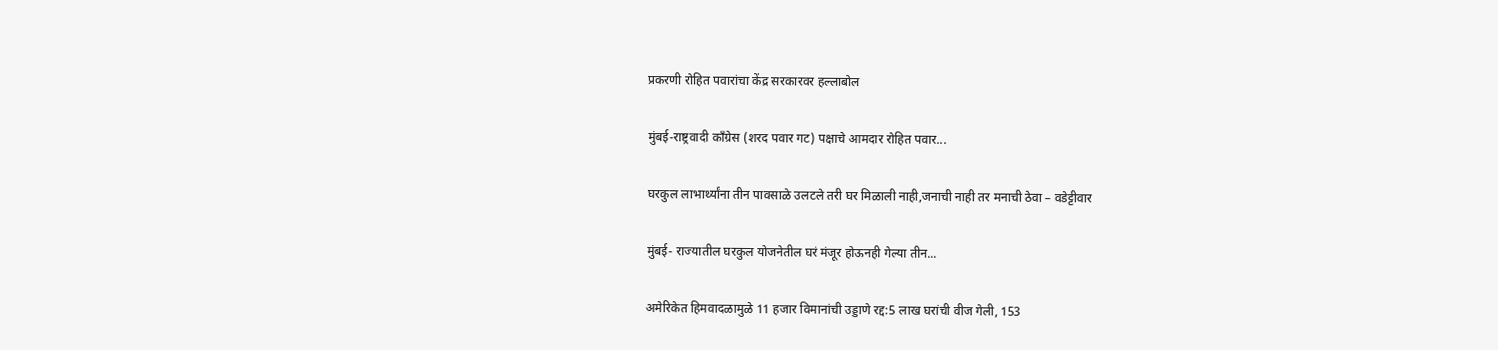प्रकरणी रोहित पवारांचा केंद्र सरकारवर हल्लाबोल

मुंबई-राष्ट्रवादी काँग्रेस (शरद पवार गट) पक्षाचे आमदार रोहित पवार...

घरकुल लाभार्थ्यांना तीन पावसाळे उलटले तरी घर मिळाली नाही,जनाची नाही तर मनाची ठेवा – वडेट्टीवार

मुंबई- राज्यातील घरकुल योजनेतील घरं मंजूर होऊनही गेल्या तीन...

अमेरिकेत हिमवादळामुळे 11 हजार विमानांची उड्डाणे रद्द:5 लाख घरांची वीज गेली, 153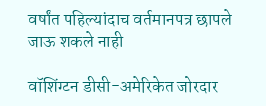वर्षांत पहिल्यांदाच वर्तमानपत्र छापले जाऊ शकले नाही

वॉशिंग्टन डीसी-अमेरिकेत जोरदार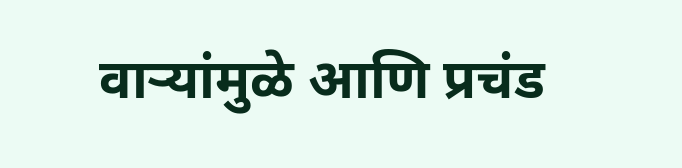वाऱ्यांमुळे आणि प्रचंड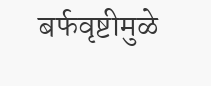बर्फवृष्टीमुळे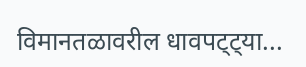विमानतळावरील धावपट्ट्या...